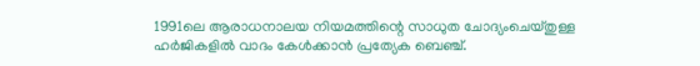1991ലെ ആരാധനാലയ നിയമത്തിന്റെ സാധുത ചോദ്യംചെയ്തുള്ള ഹർജികളിൽ വാദം കേൾക്കാൻ പ്രത്യേക ബെഞ്ച്.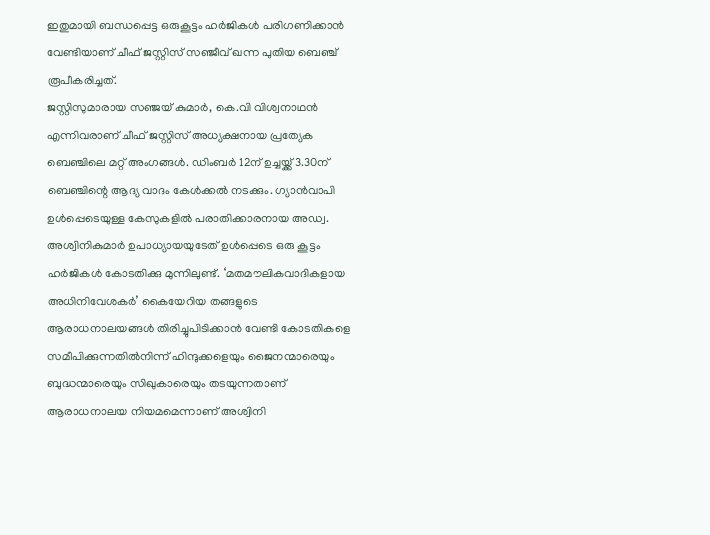ഇതുമായി ബന്ധപ്പെട്ട ഒരുകൂട്ടം ഹർജികൾ പരിഗണിക്കാൻ വേണ്ടിയാണ് ചീഫ് ജസ്റ്റിസ് സഞ്ജീവ് ഖന്ന പുതിയ ബെഞ്ച് രൂപീകരിച്ചത്.
ജസ്റ്റിസുമാരായ സഞ്ജയ് കുമാർ, കെ.വി വിശ്വനാഥൻ എന്നിവരാണ് ചീഫ് ജസ്റ്റിസ് അധ്യക്ഷനായ പ്രത്യേക ബെഞ്ചിലെ മറ്റ് അംഗങ്ങൾ. ഡിംബർ 12ന് ഉച്ചയ്ക്ക് 3.30ന് ബെഞ്ചിന്റെ ആദ്യ വാദം കേൾക്കൽ നടക്കും. ഗ്യാൻവാപി ഉൾപ്പെടെയുള്ള കേസുകളിൽ പരാതിക്കാരനായ അഡ്വ. അശ്വിനികുമാർ ഉപാധ്യായയുടേത് ഉൾപ്പെടെ ഒരു കൂട്ടം ഹർജികൾ കോടതിക്കു മുന്നിലുണ്ട്. ‘മതമൗലികവാദികളായ അധിനിവേശകർ’ കൈയേറിയ തങ്ങളുടെ ആരാധനാലയങ്ങൾ തിരിച്ചുപിടിക്കാൻ വേണ്ടി കോടതികളെ സമീപിക്കുന്നതിൽനിന്ന് ഹിന്ദുക്കളെയും ജൈനന്മാരെയും ബുദ്ധന്മാരെയും സിഖുകാരെയും തടയുന്നതാണ് ആരാധനാലയ നിയമമെന്നാണ് അശ്വിനി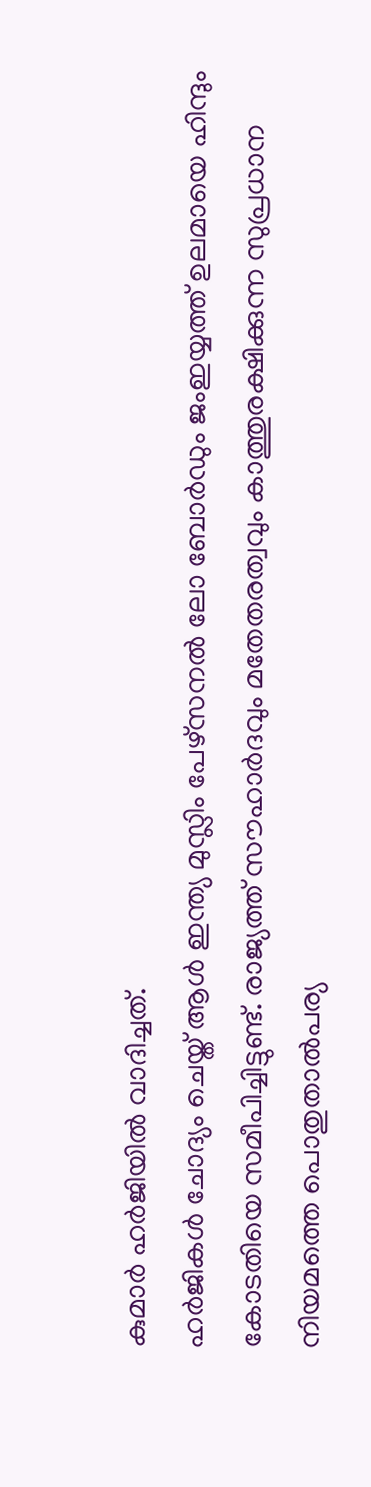കുമാർ ഹർജിയിൽ വാദിച്ചത്.
ഹർജികൾ ചോദ്യം ചെയ്ത് ആൾ ഇന്ത്യ മുസ്ലിം പേഴ്സനൽ ലോ ബോർഡും ജംഇയ്യത്ത് ഉലമായെ ഹിന്ദും കോടതിയെ സമീപിച്ചിട്ടുണ്ട്. രാജ്യത്ത് സൗഹാർദവും മതേതരത്വവും കാത്തുരക്ഷിക്കുന്ന സുപ്രധാന നിയമത്തെ പൊതുതാൽപര്യ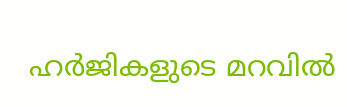ഹർജികളുടെ മറവിൽ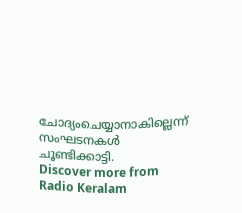ചോദ്യംചെയ്യാനാകില്ലെന്ന് സംഘടനകൾ ചൂണ്ടിക്കാട്ടി.
Discover more from Radio Keralam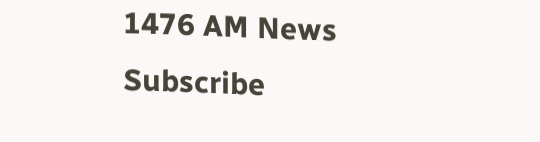1476 AM News
Subscribe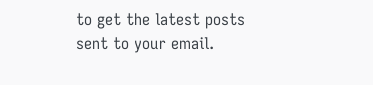to get the latest posts sent to your email.